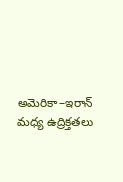అమెరికా–ఇరాన్ మధ్య ఉద్రిక్తతలు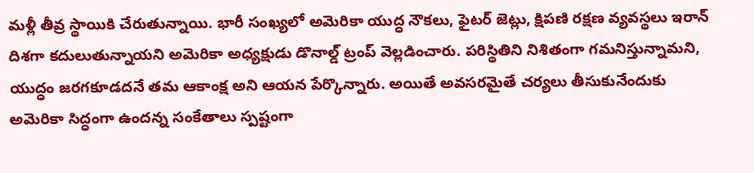మళ్లీ తీవ్ర స్థాయికి చేరుతున్నాయి. భారీ సంఖ్యలో అమెరికా యుద్ధ నౌకలు, ఫైటర్ జెట్లు, క్షిపణి రక్షణ వ్యవస్థలు ఇరాన్ దిశగా కదులుతున్నాయని అమెరికా అధ్యక్షుడు డొనాల్డ్ ట్రంప్ వెల్లడించారు. పరిస్థితిని నిశితంగా గమనిస్తున్నామని, యుద్ధం జరగకూడదనే తమ ఆకాంక్ష అని ఆయన పేర్కొన్నారు. అయితే అవసరమైతే చర్యలు తీసుకునేందుకు అమెరికా సిద్ధంగా ఉందన్న సంకేతాలు స్పష్టంగా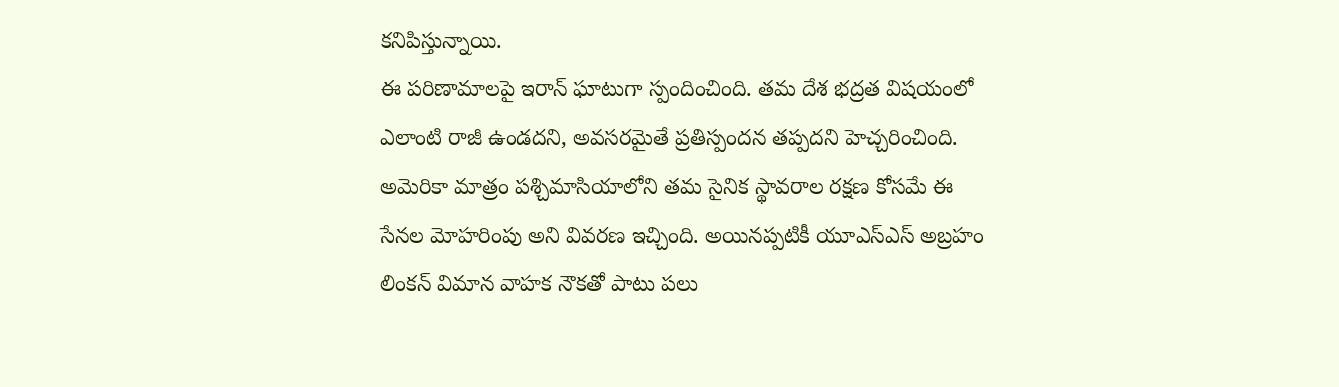కనిపిస్తున్నాయి.
ఈ పరిణామాలపై ఇరాన్ ఘాటుగా స్పందించింది. తమ దేశ భద్రత విషయంలో ఎలాంటి రాజీ ఉండదని, అవసరమైతే ప్రతిస్పందన తప్పదని హెచ్చరించింది. అమెరికా మాత్రం పశ్చిమాసియాలోని తమ సైనిక స్థావరాల రక్షణ కోసమే ఈ సేనల మోహరింపు అని వివరణ ఇచ్చింది. అయినప్పటికీ యూఎస్ఎస్ అబ్రహం లింకన్ విమాన వాహక నౌకతో పాటు పలు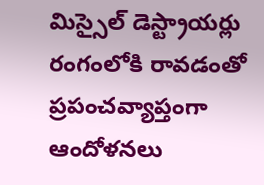మిస్సైల్ డెస్ట్రాయర్లు రంగంలోకి రావడంతో ప్రపంచవ్యాప్తంగా ఆందోళనలు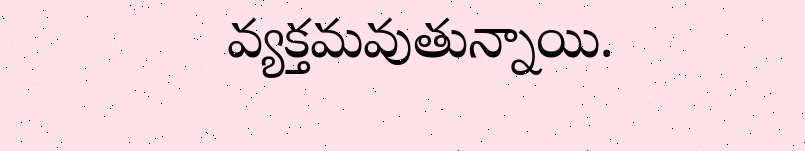వ్యక్తమవుతున్నాయి.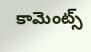కామెంట్స్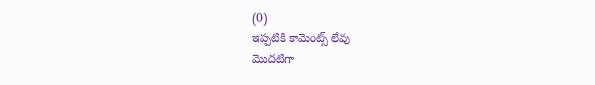(0)
ఇప్పటికి కామెంట్స్ లేవు
మొదటిగా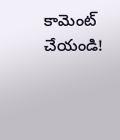కామెంట్ చేయండి!